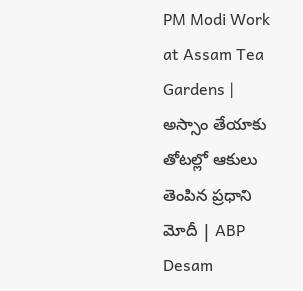PM Modi Work at Assam Tea Gardens | అస్సాం తేయాకు తోటల్లో ఆకులు తెంపిన ప్రధాని మోదీ | ABP Desam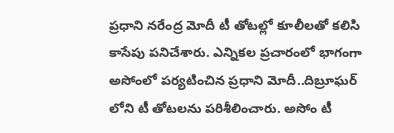ప్రధాని నరేంద్ర మోదీ టీ తోటల్లో కూలీలతో కలిసి కాసేపు పనిచేశారు. ఎన్నికల ప్రచారంలో భాగంగా అసోంలో పర్యటించిన ప్రధాని మోదీ..దిబ్రూఘర్ లోని టీ తోటలను పరిశీలించారు. అసోం టీ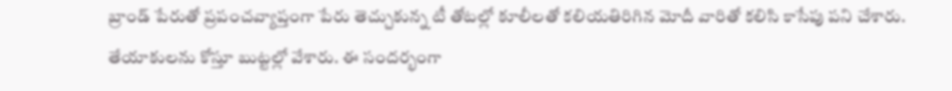బ్రాండ్ పేరుతో ప్రపంచవ్యాప్తంగా పేరు తెచ్చుకున్న టీ తోటల్లో కూలీలతో కలియతిరిగిన మోదీ వారితో కలిసి కాసేపు పని చేశారు. తేయాకులను కోస్తూ బుట్టల్లో వేశారు. ఈ సందర్భంగా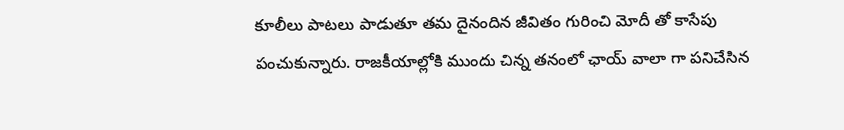కూలీలు పాటలు పాడుతూ తమ దైనందిన జీవితం గురించి మోదీ తో కాసేపు పంచుకున్నారు. రాజకీయాల్లోకి ముందు చిన్న తనంలో ఛాయ్ వాలా గా పనిచేసిన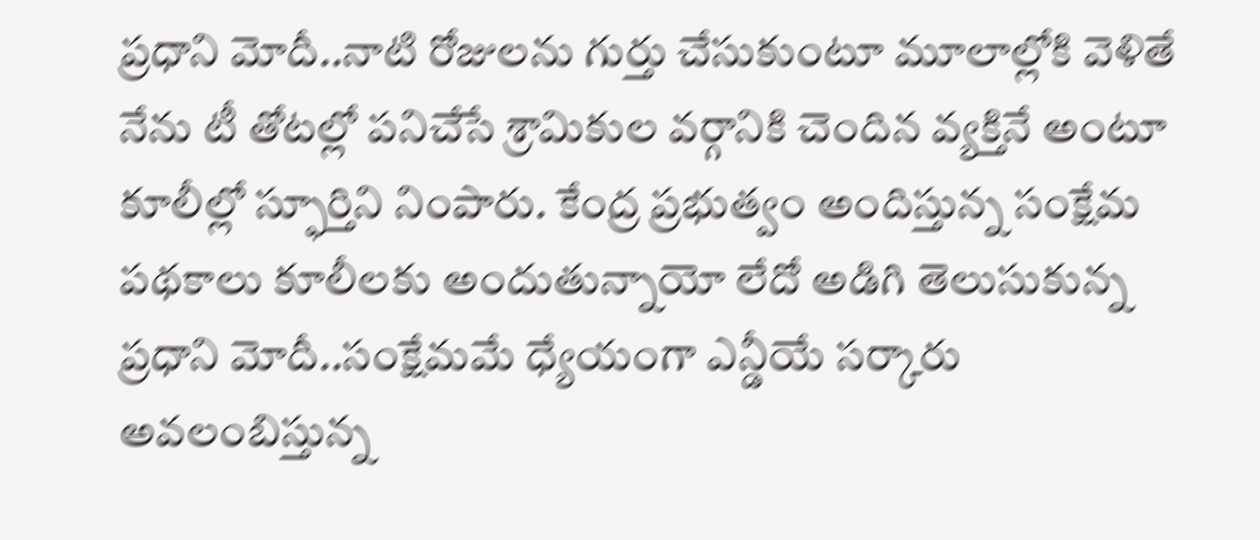ప్రధాని మోదీ..నాటి రోజులను గుర్తు చేసుకుంటూ మూలాల్లోకి వెళితే నేను టీ తోటల్లో పనిచేసే శ్రామికుల వర్గానికి చెందిన వ్యక్తినే అంటూ కూలీల్లో స్ఫూర్తిని నింపారు. కేంద్ర ప్రభుత్వం అందిస్తున్న సంక్షేమ పథకాలు కూలీలకు అందుతున్నాయో లేదో అడిగి తెలుసుకున్న ప్రధాని మోదీ..సంక్షేమమే ధ్యేయంగా ఎన్డీయే సర్కారు అవలంబిస్తున్న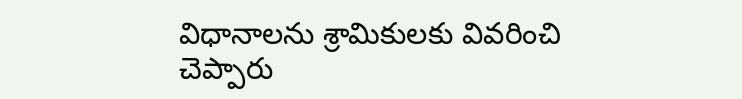విధానాలను శ్రామికులకు వివరించి చెప్పారు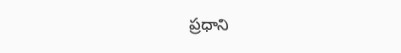ప్రధాని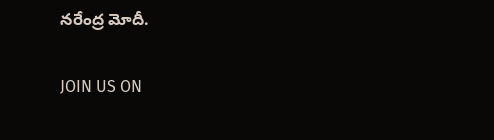నరేంద్ర మోదీ.

JOIN US ON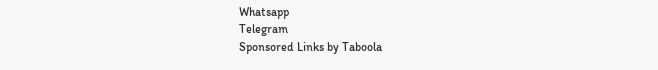Whatsapp
Telegram
Sponsored Links by Taboola